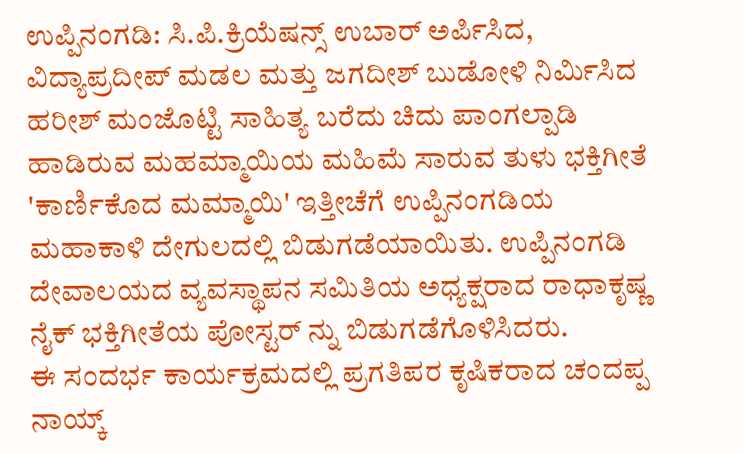ಉಪ್ಪಿನಂಗಡಿ: ಸಿ.ಪಿ.ಕ್ರಿಯೆಷನ್ಸ್ ಉಬಾರ್ ಅರ್ಪಿಸಿದ, ವಿದ್ಯಾಪ್ರದೀಪ್ ಮಡಲ ಮತ್ತು ಜಗದೀಶ್ ಬುಡೋಳಿ ನಿರ್ಮಿಸಿದ ಹರೀಶ್ ಮಂಜೊಟ್ಟಿ ಸಾಹಿತ್ಯ ಬರೆದು ಚಿದು ಪಾಂಗಲ್ಪಾಡಿ ಹಾಡಿರುವ ಮಹಮ್ಮಾಯಿಯ ಮಹಿಮೆ ಸಾರುವ ತುಳು ಭಕ್ತಿಗೀತೆ 'ಕಾರ್ಣಿಕೊದ ಮಮ್ಮಾಯಿ' ಇತ್ತೀಚೆಗೆ ಉಪ್ಪಿನಂಗಡಿಯ ಮಹಾಕಾಳಿ ದೇಗುಲದಲ್ಲಿ ಬಿಡುಗಡೆಯಾಯಿತು. ಉಪ್ಪಿನಂಗಡಿ ದೇವಾಲಯದ ವ್ಯವಸ್ಥಾಪನ ಸಮಿತಿಯ ಅಧ್ಯಕ್ಷರಾದ ರಾಧಾಕೃಷ್ಣ ನೈಕ್ ಭಕ್ತಿಗೀತೆಯ ಪೋಸ್ಟರ್ ನ್ನು ಬಿಡುಗಡೆಗೊಳಿಸಿದರು.
ಈ ಸಂದರ್ಭ ಕಾರ್ಯಕ್ರಮದಲ್ಲಿ ಪ್ರಗತಿಪರ ಕೃಷಿಕರಾದ ಚಂದಪ್ಪ ನಾಯ್ಕ್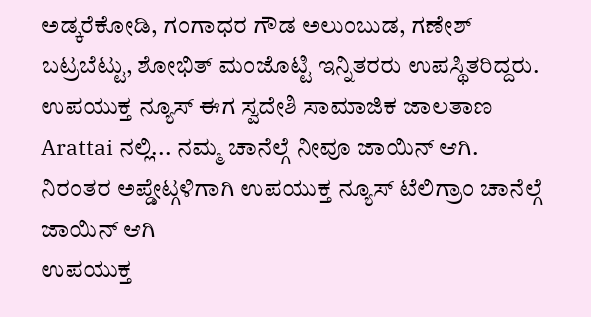ಅಡ್ಕರೆಕೋಡಿ, ಗಂಗಾಧರ ಗೌಡ ಅಲುಂಬುಡ, ಗಣೇಶ್ ಬಟ್ರಬೆಟ್ಟು, ಶೋಭಿತ್ ಮಂಜೊಟ್ಟಿ ಇನ್ನಿತರರು ಉಪಸ್ಥಿತರಿದ್ದರು.
ಉಪಯುಕ್ತ ನ್ಯೂಸ್ ಈಗ ಸ್ವದೇಶಿ ಸಾಮಾಜಿಕ ಜಾಲತಾಣ Arattai ನಲ್ಲಿ... ನಮ್ಮ ಚಾನೆಲ್ಗೆ ನೀವೂ ಜಾಯಿನ್ ಆಗಿ.
ನಿರಂತರ ಅಪ್ಡೇಟ್ಗಳಿಗಾಗಿ ಉಪಯುಕ್ತ ನ್ಯೂಸ್ ಟೆಲಿಗ್ರಾಂ ಚಾನೆಲ್ಗೆ ಜಾಯಿನ್ ಆಗಿ
ಉಪಯುಕ್ತ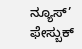ನ್ಯೂಸ್’ ಫೇಸ್ಬುಕ್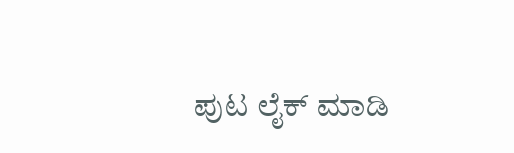ಪುಟ ಲೈಕ್ ಮಾಡಿ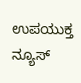ಉಪಯುಕ್ತ ನ್ಯೂಸ್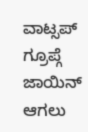ವಾಟ್ಸಪ್ ಗ್ರೂಪ್ಗೆ ಜಾಯಿನ್ ಆಗಲು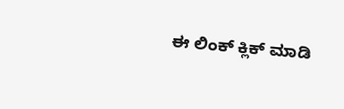ಈ ಲಿಂಕ್ ಕ್ಲಿಕ್ ಮಾಡಿ